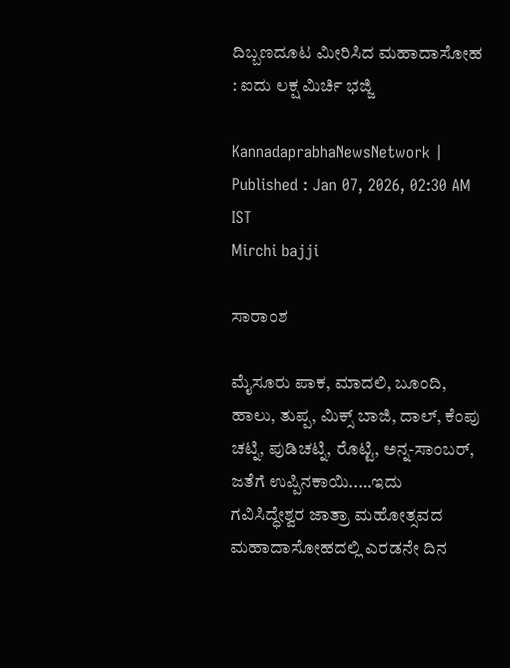ದಿಬ್ಬಣದೂಟ ಮೀರಿಸಿದ ಮಹಾದಾಸೋಹ : ಐದು ಲಕ್ಷ ಮಿರ್ಚಿ ಭಜ್ಜಿ

KannadaprabhaNewsNetwork |
Published : Jan 07, 2026, 02:30 AM IST
Mirchi bajji

ಸಾರಾಂಶ

ಮೈಸೂರು ಪಾಕ, ಮಾದಲಿ, ಬೂಂದಿ, ಹಾಲು, ತುಪ್ಪ, ಮಿಕ್ಸ್ ಬಾಜಿ, ದಾಲ್, ಕೆಂಪು ಚಟ್ನಿ, ಪುಡಿಚಟ್ನಿ, ರೊಟ್ಟಿ, ಅನ್ನ-ಸಾಂಬರ್, ಜತೆಗೆ ಉಪ್ಪಿನಕಾಯಿ..…ಇದು  ಗವಿಸಿದ್ಧೇಶ್ವರ ಜಾತ್ರಾ ಮಹೋತ್ಸವದ ಮಹಾದಾಸೋಹದಲ್ಲಿ ಎರಡನೇ ದಿನ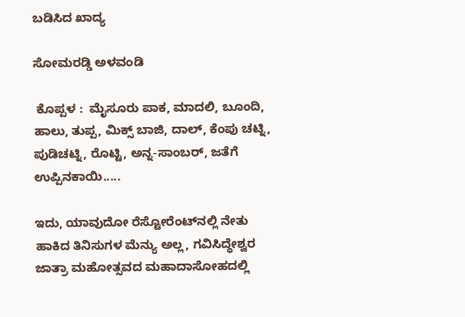ಬಡಿಸಿದ ಖಾದ್ಯ

ಸೋಮರಡ್ಡಿ ಅಳವಂಡಿ

 ಕೊಪ್ಪಳ :  ಮೈಸೂರು ಪಾಕ, ಮಾದಲಿ, ಬೂಂದಿ, ಹಾಲು, ತುಪ್ಪ, ಮಿಕ್ಸ್ ಬಾಜಿ, ದಾಲ್, ಕೆಂಪು ಚಟ್ನಿ, ಪುಡಿಚಟ್ನಿ, ರೊಟ್ಟಿ, ಅನ್ನ-ಸಾಂಬರ್, ಜತೆಗೆ ಉಪ್ಪಿನಕಾಯಿ.....

ಇದು, ಯಾವುದೋ ರೆಸ್ಟೋರೆಂಟ್‌ನಲ್ಲಿ ನೇತು ಹಾಕಿದ ತಿನಿಸುಗಳ ಮೆನ್ಯು ಅಲ್ಲ, ಗವಿಸಿದ್ಧೇಶ್ವರ ಜಾತ್ರಾ ಮಹೋತ್ಸವದ ಮಹಾದಾಸೋಹದಲ್ಲಿ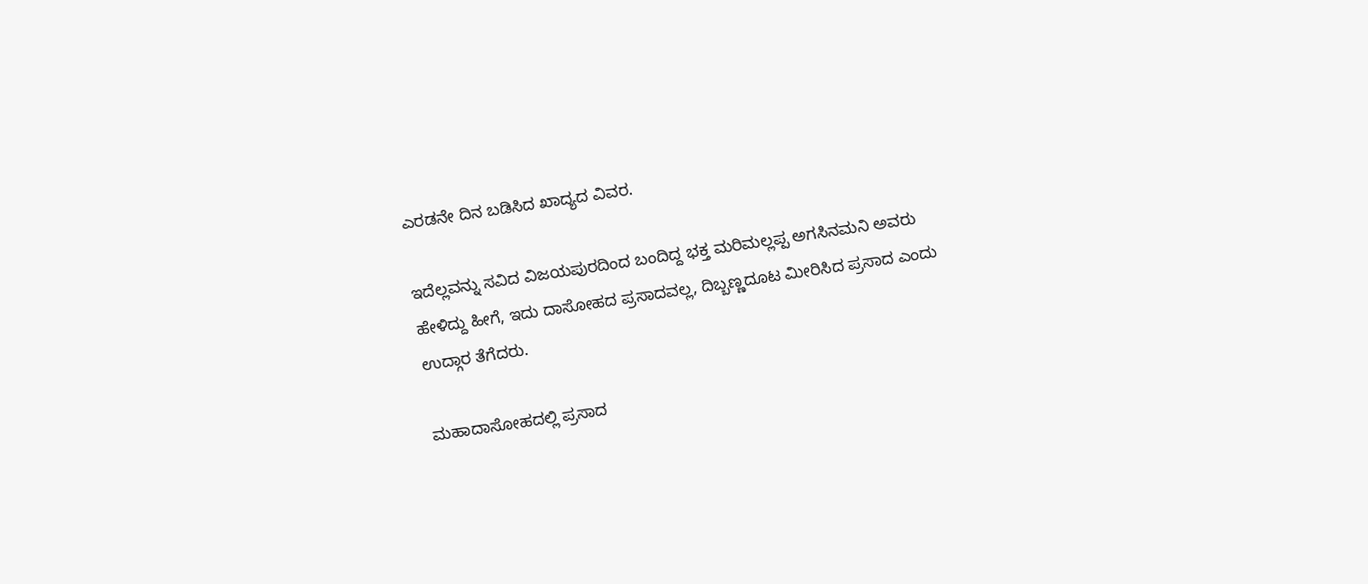ಎರಡನೇ ದಿನ ಬಡಿಸಿದ ಖಾದ್ಯದ ವಿವರ.

ಇದೆಲ್ಲವನ್ನು ಸವಿದ ವಿಜಯಪುರದಿಂದ ಬಂದಿದ್ದ ಭಕ್ತ ಮರಿಮಲ್ಲಪ್ಪ ಅಗಸಿನಮನಿ ಅವರು ಹೇಳಿದ್ದು ಹೀಗೆ, ಇದು ದಾಸೋಹದ ಪ್ರಸಾದವಲ್ಲ, ದಿಬ್ಬಣ್ಣದೂಟ ಮೀರಿಸಿದ ಪ್ರಸಾದ ಎಂದು ಉದ್ಗಾರ ತೆಗೆದರು.

ಮಹಾದಾಸೋಹದಲ್ಲಿ ಪ್ರಸಾದ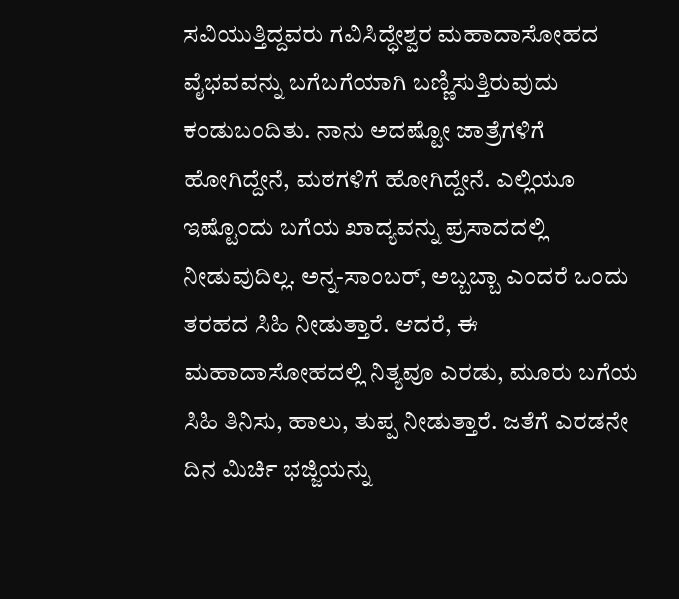ಸವಿಯುತ್ತಿದ್ದವರು ಗವಿಸಿದ್ಧೇಶ್ವರ ಮಹಾದಾಸೋಹದ ವೈಭವವನ್ನು ಬಗೆಬಗೆಯಾಗಿ ಬಣ್ಣಿಸುತ್ತಿರುವುದು ಕಂಡುಬಂದಿತು. ನಾನು ಅದಷ್ಟೋ ಜಾತ್ರೆಗಳಿಗೆ ಹೋಗಿದ್ದೇನೆ, ಮಠಗಳಿಗೆ ಹೋಗಿದ್ದೇನೆ. ಎಲ್ಲಿಯೂ ಇಷ್ಟೊಂದು ಬಗೆಯ ಖಾದ್ಯವನ್ನು ಪ್ರಸಾದದಲ್ಲಿ ನೀಡುವುದಿಲ್ಲ. ಅನ್ನ-ಸಾಂಬರ್, ಅಬ್ಬಬ್ಬಾ ಎಂದರೆ ಒಂದು ತರಹದ ಸಿಹಿ ನೀಡುತ್ತಾರೆ. ಆದರೆ, ಈ ಮಹಾದಾಸೋಹದಲ್ಲಿ ನಿತ್ಯವೂ ಎರಡು, ಮೂರು ಬಗೆಯ ಸಿಹಿ ತಿನಿಸು, ಹಾಲು, ತುಪ್ಪ ನೀಡುತ್ತಾರೆ. ಜತೆಗೆ ಎರಡನೇ ದಿನ ಮಿರ್ಚಿ ಭಜ್ಜಿಯನ್ನು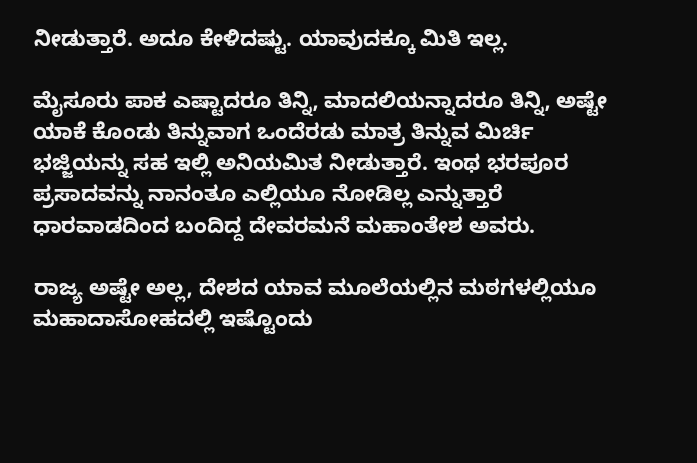ನೀಡುತ್ತಾರೆ. ಅದೂ ಕೇಳಿದಷ್ಟು. ಯಾವುದಕ್ಕೂ ಮಿತಿ ಇಲ್ಲ.

ಮೈಸೂರು ಪಾಕ ಎಷ್ಟಾದರೂ ತಿನ್ನಿ, ಮಾದಲಿಯನ್ನಾದರೂ ತಿನ್ನಿ, ಅಷ್ಟೇ ಯಾಕೆ ಕೊಂಡು ತಿನ್ನುವಾಗ ಒಂದೆರಡು ಮಾತ್ರ ತಿನ್ನುವ ಮಿರ್ಚಿ ಭಜ್ಜಿಯನ್ನು ಸಹ ಇಲ್ಲಿ ಅನಿಯಮಿತ ನೀಡುತ್ತಾರೆ. ಇಂಥ ಭರಪೂರ ಪ್ರಸಾದವನ್ನು ನಾನಂತೂ ಎಲ್ಲಿಯೂ ನೋಡಿಲ್ಲ ಎನ್ನುತ್ತಾರೆ ಧಾರವಾಡದಿಂದ ಬಂದಿದ್ದ ದೇವರಮನೆ ಮಹಾಂತೇಶ ಅವರು.

ರಾಜ್ಯ ಅಷ್ಟೇ ಅಲ್ಲ, ದೇಶದ ಯಾವ ಮೂಲೆಯಲ್ಲಿನ ಮಠಗಳಲ್ಲಿಯೂ ಮಹಾದಾಸೋಹದಲ್ಲಿ ಇಷ್ಟೊಂದು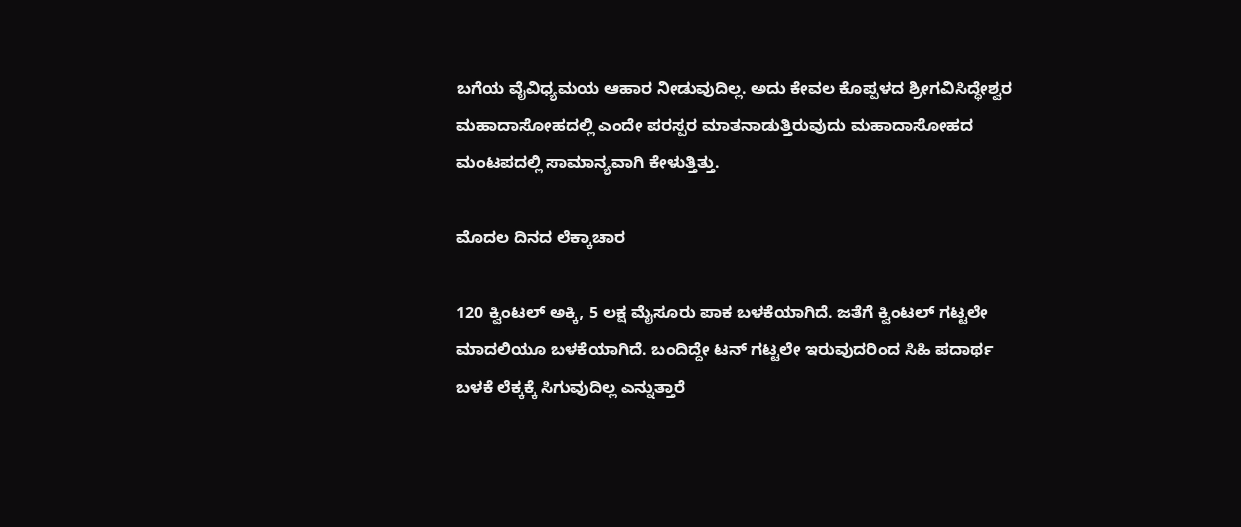ಬಗೆಯ ವೈವಿಧ್ಯಮಯ ಆಹಾರ ನೀಡುವುದಿಲ್ಲ. ಅದು ಕೇವಲ ಕೊಪ್ಪಳದ ಶ್ರೀಗವಿಸಿದ್ಧೇಶ್ವರ ಮಹಾದಾಸೋಹದಲ್ಲಿ ಎಂದೇ ಪರಸ್ಪರ ಮಾತನಾಡುತ್ತಿರುವುದು ಮಹಾದಾಸೋಹದ ಮಂಟಪದಲ್ಲಿ ಸಾಮಾನ್ಯವಾಗಿ ಕೇಳುತ್ತಿತ್ತು.

ಮೊದಲ ದಿನದ ಲೆಕ್ಕಾಚಾರ

120 ಕ್ವಿಂಟಲ್ ಅಕ್ಕಿ, 5 ಲಕ್ಷ ಮೈಸೂರು ಪಾಕ ಬಳಕೆಯಾಗಿದೆ. ಜತೆಗೆ ಕ್ವಿಂಟಲ್ ಗಟ್ಟಲೇ ಮಾದಲಿಯೂ ಬಳಕೆಯಾಗಿದೆ. ಬಂದಿದ್ದೇ ಟನ್ ಗಟ್ಟಲೇ ಇರುವುದರಿಂದ ಸಿಹಿ ಪದಾರ್ಥ ಬಳಕೆ ಲೆಕ್ಕಕ್ಕೆ ಸಿಗುವುದಿಲ್ಲ ಎನ್ನುತ್ತಾರೆ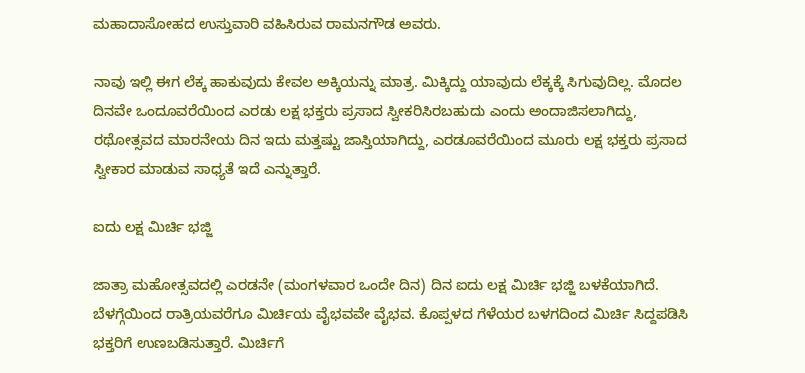ಮಹಾದಾಸೋಹದ ಉಸ್ತುವಾರಿ ವಹಿಸಿರುವ ರಾಮನಗೌಡ ಅವರು.

ನಾವು ಇಲ್ಲಿ ಈಗ ಲೆಕ್ಕ ಹಾಕುವುದು ಕೇವಲ ಅಕ್ಕಿಯನ್ನು ಮಾತ್ರ. ಮಿಕ್ಕಿದ್ದು ಯಾವುದು ಲೆಕ್ಕಕ್ಕೆ ಸಿಗುವುದಿಲ್ಲ. ಮೊದಲ ದಿನವೇ ಒಂದೂವರೆಯಿಂದ ಎರಡು ಲಕ್ಷ ಭಕ್ತರು ಪ್ರಸಾದ ಸ್ವೀಕರಿಸಿರಬಹುದು ಎಂದು ಅಂದಾಜಿಸಲಾಗಿದ್ದು, ರಥೋತ್ಸವದ ಮಾರನೇಯ ದಿನ ಇದು ಮತ್ತಷ್ಟು ಜಾಸ್ತಿಯಾಗಿದ್ದು, ಎರಡೂವರೆಯಿಂದ ಮೂರು ಲಕ್ಷ ಭಕ್ತರು ಪ್ರಸಾದ ಸ್ವೀಕಾರ ಮಾಡುವ ಸಾಧ್ಯತೆ ಇದೆ ಎನ್ನುತ್ತಾರೆ.

ಐದು ಲಕ್ಷ ಮಿರ್ಚಿ ಭಜ್ಜಿ

ಜಾತ್ರಾ ಮಹೋತ್ಸವದಲ್ಲಿ ಎರಡನೇ (ಮಂಗಳವಾರ ಒಂದೇ ದಿನ) ದಿನ ಐದು ಲಕ್ಷ ಮಿರ್ಚಿ ಭಜ್ಜಿ ಬಳಕೆಯಾಗಿದೆ. ಬೆಳಗ್ಗೆಯಿಂದ ರಾತ್ರಿಯವರೆಗೂ ಮಿರ್ಚಿಯ ವೈಭವವೇ ವೈಭವ. ಕೊಪ್ಪಳದ ಗೆಳೆಯರ ಬಳಗದಿಂದ ಮಿರ್ಚಿ ಸಿದ್ದಪಡಿಸಿ ಭಕ್ತರಿಗೆ ಉಣಬಡಿಸುತ್ತಾರೆ. ಮಿರ್ಚಿಗೆ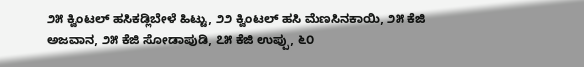೨೫ ಕ್ವಿಂಟಲ್ ಹಸಿಕಡ್ಲಿಬೇಳೆ ಹಿಟ್ಟು, ೨೨ ಕ್ವಿಂಟಲ್ ಹಸಿ ಮೆಣಸಿನಕಾಯಿ, ೨೫ ಕೆಜಿ ಅಜವಾನ, ೨೫ ಕೆಜಿ ಸೋಡಾಪುಡಿ, ೭೫ ಕೆಜಿ ಉಪ್ಪು, ೬೦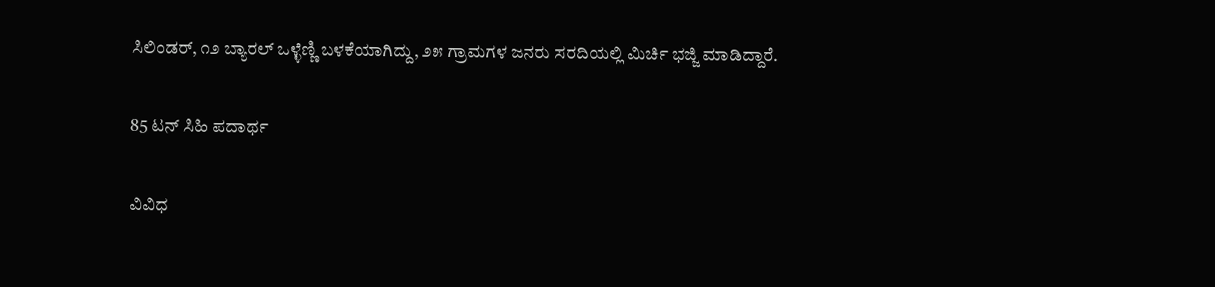ಸಿಲಿಂಡರ್, ೧೨ ಬ್ಯಾರಲ್ ಒಳ್ಳೆಣ್ಣಿ ಬಳಕೆಯಾಗಿದ್ದು, ೨೫ ಗ್ರಾಮಗಳ ಜನರು ಸರದಿಯಲ್ಲಿ ಮಿರ್ಚಿ ಭಜ್ಜಿ ಮಾಡಿದ್ದಾರೆ.

85 ಟನ್ ಸಿಹಿ ಪದಾರ್ಥ

ವಿವಿಧ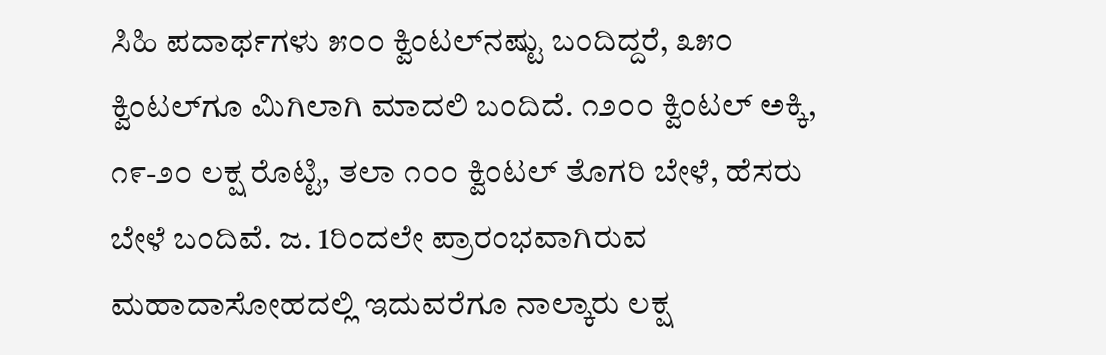ಸಿಹಿ ಪದಾರ್ಥಗಳು ೫೦೦ ಕ್ವಿಂಟಲ್‌ನಷ್ಟು ಬಂದಿದ್ದರೆ, ೩೫೦ ಕ್ವಿಂಟಲ್‌ಗೂ ಮಿಗಿಲಾಗಿ ಮಾದಲಿ ಬಂದಿದೆ. ೧೨೦೦ ಕ್ವಿಂಟಲ್ ಅಕ್ಕಿ, ೧೯-೨೦ ಲಕ್ಷ ರೊಟ್ಟಿ, ತಲಾ ೧೦೦ ಕ್ವಿಂಟಲ್ ತೊಗರಿ ಬೇಳೆ, ಹೆಸರು ಬೇಳೆ ಬಂದಿವೆ. ಜ. 1ರಿಂದಲೇ ಪ್ರಾರಂಭವಾಗಿರುವ ಮಹಾದಾಸೋಹದಲ್ಲಿ ಇದುವರೆಗೂ ನಾಲ್ಕಾರು ಲಕ್ಷ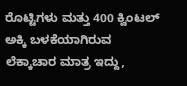ರೊಟ್ಟಿಗಳು ಮತ್ತು 400 ಕ್ವಿಂಟಲ್ ಅಕ್ಕಿ ಬಳಕೆಯಾಗಿರುವ ಲೆಕ್ಕಾಚಾರ ಮಾತ್ರ ಇದ್ದು,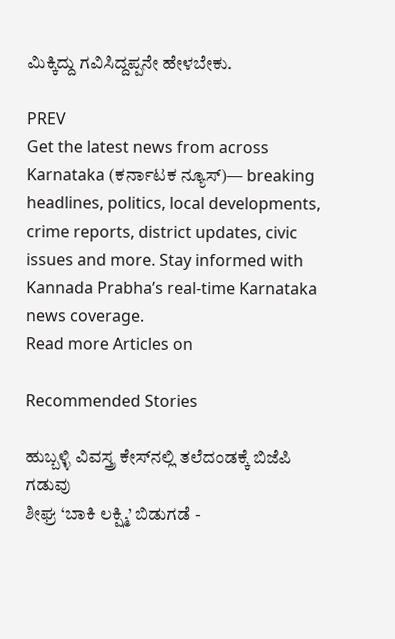ಮಿಕ್ಕಿದ್ದು ಗವಿಸಿದ್ದಪ್ಪನೇ ಹೇಳಬೇಕು.

PREV
Get the latest news from across Karnataka (ಕರ್ನಾಟಕ ನ್ಯೂಸ್)— breaking headlines, politics, local developments, crime reports, district updates, civic issues and more. Stay informed with Kannada Prabha’s real‑time Karnataka news coverage.
Read more Articles on

Recommended Stories

ಹುಬ್ಬಳ್ಳಿ ವಿವಸ್ತ್ರ ಕೇಸ್‌ನಲ್ಲಿ ತಲೆದಂಡಕ್ಕೆ ಬಿಜೆಪಿ ಗಡುವು
ಶೀಘ್ರ ‘ಬಾಕಿ ಲಕ್ಷ್ಮಿ’ ಬಿಡುಗಡೆ -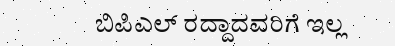ಬಿಪಿಎಲ್‌ ರದ್ದಾದವರಿಗೆ ಇಲ್ಲ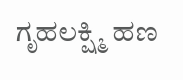ಗೃಹಲಕ್ಷ್ಮಿ ಹಣ